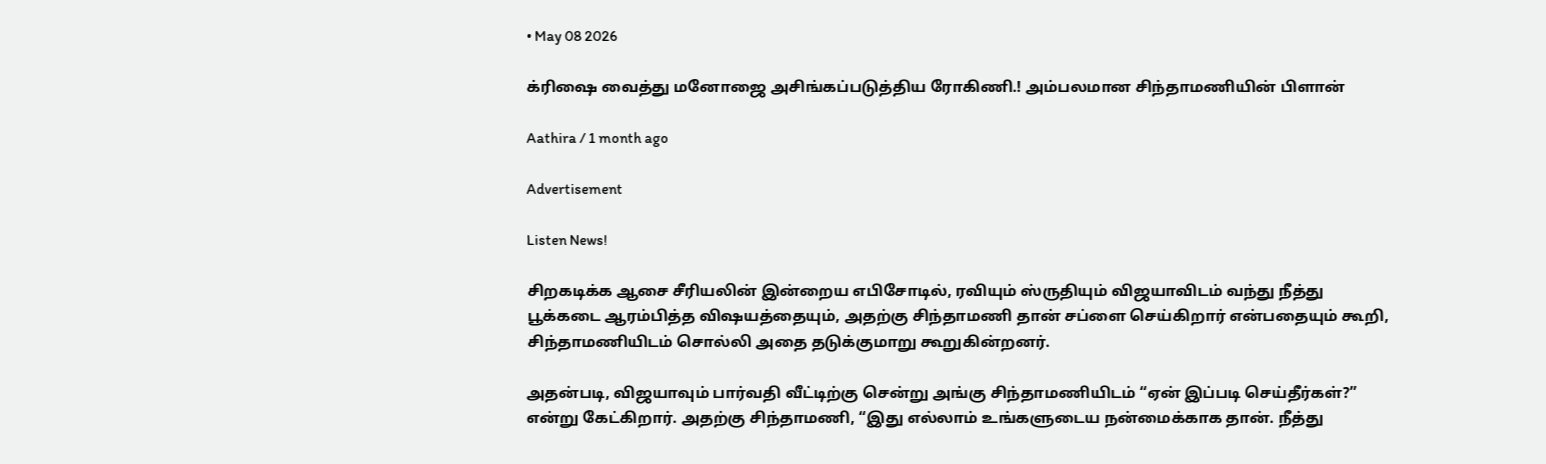• May 08 2026

க்ரிஷை வைத்து மனோஜை அசிங்கப்படுத்திய ரோகிணி.! அம்பலமான சிந்தாமணியின் பிளான்

Aathira / 1 month ago

Advertisement

Listen News!

சிறகடிக்க ஆசை சீரியலின் இன்றைய எபிசோடில், ரவியும் ஸ்ருதியும் விஜயாவிடம் வந்து நீத்து பூக்கடை ஆரம்பித்த விஷயத்தையும், அதற்கு சிந்தாமணி தான் சப்ளை செய்கிறார் என்பதையும் கூறி, சிந்தாமணியிடம் சொல்லி அதை தடுக்குமாறு கூறுகின்றனர்.

அதன்படி, விஜயாவும் பார்வதி வீட்டிற்கு சென்று அங்கு சிந்தாமணியிடம் “ஏன் இப்படி செய்தீர்கள்?” என்று கேட்கிறார். அதற்கு சிந்தாமணி, “இது எல்லாம் உங்களுடைய நன்மைக்காக தான். நீத்து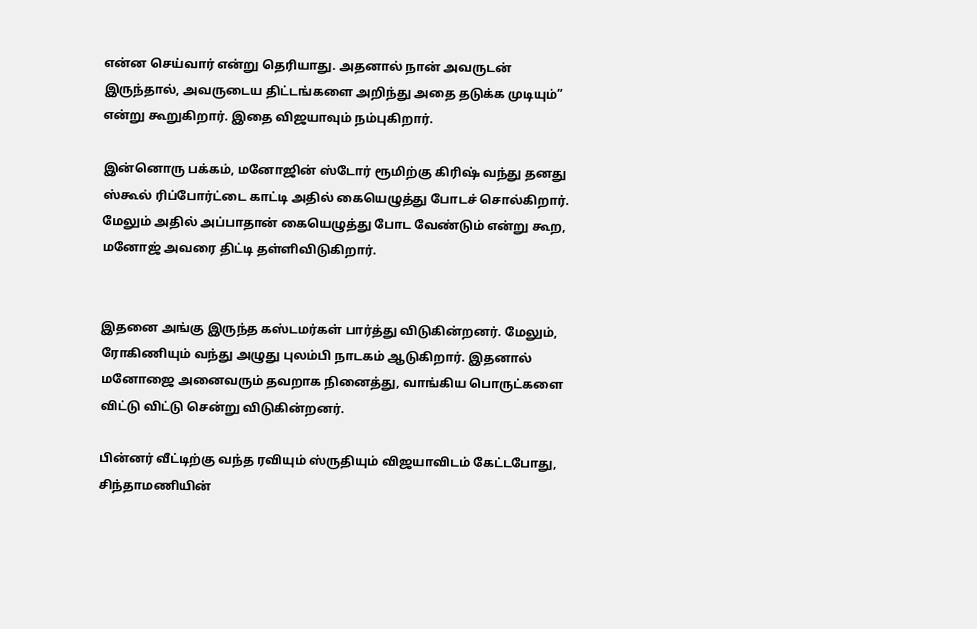என்ன செய்வார் என்று தெரியாது. அதனால் நான் அவருடன் இருந்தால், அவருடைய திட்டங்களை அறிந்து அதை தடுக்க முடியும்” என்று கூறுகிறார். இதை விஜயாவும் நம்புகிறார்.

இன்னொரு பக்கம், மனோஜின் ஸ்டோர் ரூமிற்கு கிரிஷ் வந்து தனது ஸ்கூல் ரிப்போர்ட்டை காட்டி அதில் கையெழுத்து போடச் சொல்கிறார். மேலும் அதில் அப்பாதான் கையெழுத்து போட வேண்டும் என்று கூற, மனோஜ் அவரை திட்டி தள்ளிவிடுகிறார்.


இதனை அங்கு இருந்த கஸ்டமர்கள் பார்த்து விடுகின்றனர். மேலும், ரோகிணியும் வந்து அழுது புலம்பி நாடகம் ஆடுகிறார். இதனால் மனோஜை அனைவரும் தவறாக நினைத்து, வாங்கிய பொருட்களை விட்டு விட்டு சென்று விடுகின்றனர்.

பின்னர் வீட்டிற்கு வந்த ரவியும் ஸ்ருதியும் விஜயாவிடம் கேட்டபோது, சிந்தாமணியின்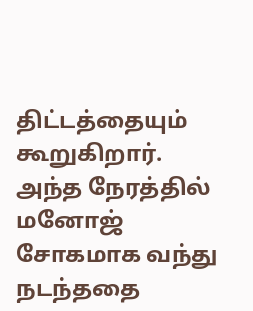திட்டத்தையும் கூறுகிறார். அந்த நேரத்தில் மனோஜ் சோகமாக வந்து நடந்ததை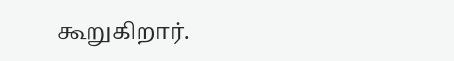கூறுகிறார்.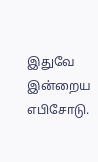இதுவே இன்றைய எபிசோடு.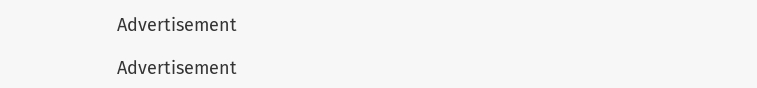Advertisement

Advertisement